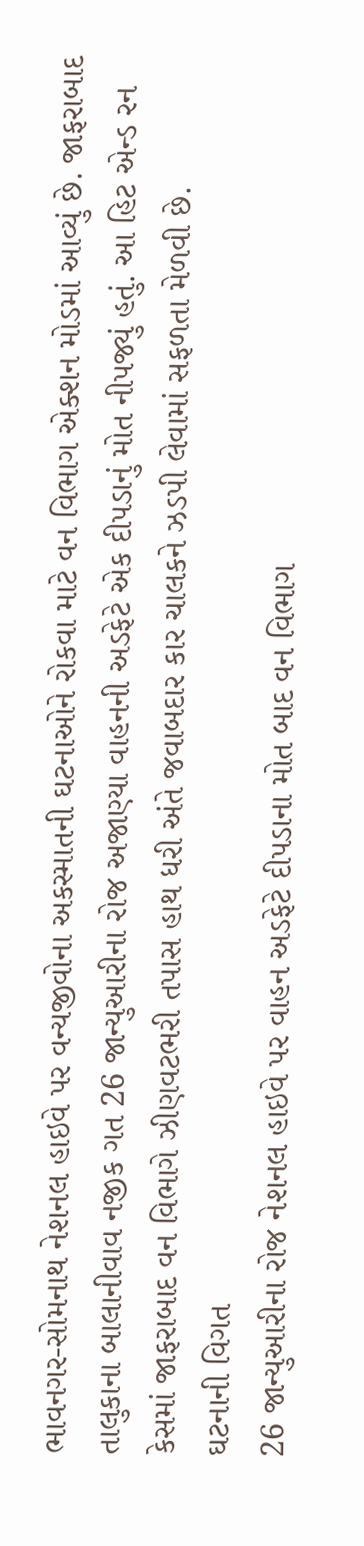ભાવનગર-સોમનાથ નેશનલ હાઇવે પર વન્યજીવોના અકસ્માતની ઘટનાઓને રોકવા માટે વન વિભાગ એક્શન મોડમાં આવ્યું છે. જાફરાબાદ તાલુકાના બાલાનીવાવ નજીક ગત 26 જાન્યુઆરીના રોજ અજાણ્યા વાહનની અડફેટે એક દીપડાનું મોત નીપજ્યું હતું. આ હિટ એન્ડ રન કેસમાં જાફરાબાદ વન વિભાગે ઝીણવટભરી તપાસ હાથ ધરી અંતે જવાબદાર કાર ચાલકને ઝડપી લેવામાં સફળતા મેળવી છે.
ઘટનાની વિગત
26 જાન્યુઆરીના રોજ નેશનલ હાઇવે પર વાહન અડફેટે દીપડાના મોત બાદ વન વિભાગ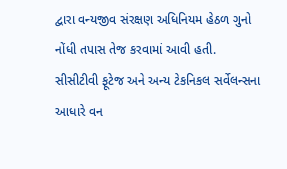દ્વારા વન્યજીવ સંરક્ષણ અધિનિયમ હેઠળ ગુનો નોંધી તપાસ તેજ કરવામાં આવી હતી. સીસીટીવી ફૂટેજ અને અન્ય ટેકનિકલ સર્વેલન્સના આધારે વન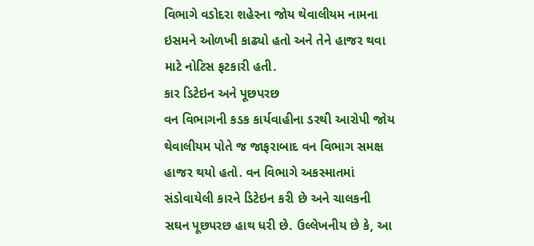વિભાગે વડોદરા શહેરના જોય થેવાલીયમ નામના ઇસમને ઓળખી કાઢ્યો હતો અને તેને હાજર થવા માટે નોટિસ ફટકારી હતી.
કાર ડિટેઇન અને પૂછપરછ
વન વિભાગની કડક કાર્યવાહીના ડરથી આરોપી જોય થેવાલીયમ પોતે જ જાફરાબાદ વન વિભાગ સમક્ષ હાજર થયો હતો. વન વિભાગે અકસ્માતમાં સંડોવાયેલી કારને ડિટેઇન કરી છે અને ચાલકની સઘન પૂછપરછ હાથ ધરી છે. ઉલ્લેખનીય છે કે, આ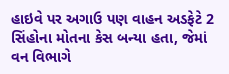હાઇવે પર અગાઉ પણ વાહન અડફેટે 2 સિંહોના મોતના કેસ બન્યા હતા, જેમાં વન વિભાગે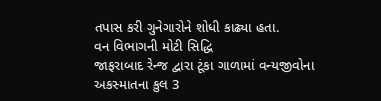તપાસ કરી ગુનેગારોને શોધી કાઢ્યા હતા.
વન વિભાગની મોટી સિદ્ધિ
જાફરાબાદ રેન્જ દ્વારા ટૂંકા ગાળામાં વન્યજીવોના અકસ્માતના કુલ 3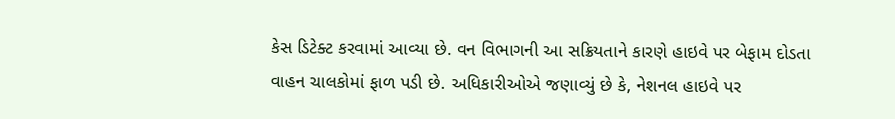કેસ ડિટેક્ટ કરવામાં આવ્યા છે. વન વિભાગની આ સક્રિયતાને કારણે હાઇવે પર બેફામ દોડતા વાહન ચાલકોમાં ફાળ પડી છે. અધિકારીઓએ જણાવ્યું છે કે, નેશનલ હાઇવે પર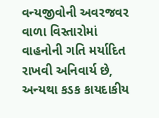વન્યજીવોની અવરજવર વાળા વિસ્તારોમાં વાહનોની ગતિ મર્યાદિત રાખવી અનિવાર્ય છે, અન્યથા કડક કાયદાકીય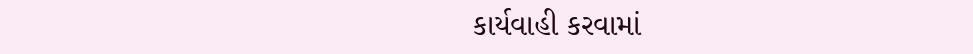કાર્યવાહી કરવામાં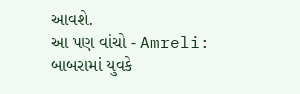આવશે.
આ પણ વાંચો - Amreli: બાબરામાં યુવકે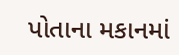પોતાના મકાનમાં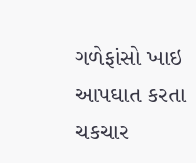ગળેફાંસો ખાઇ આપઘાત કરતા ચકચાર